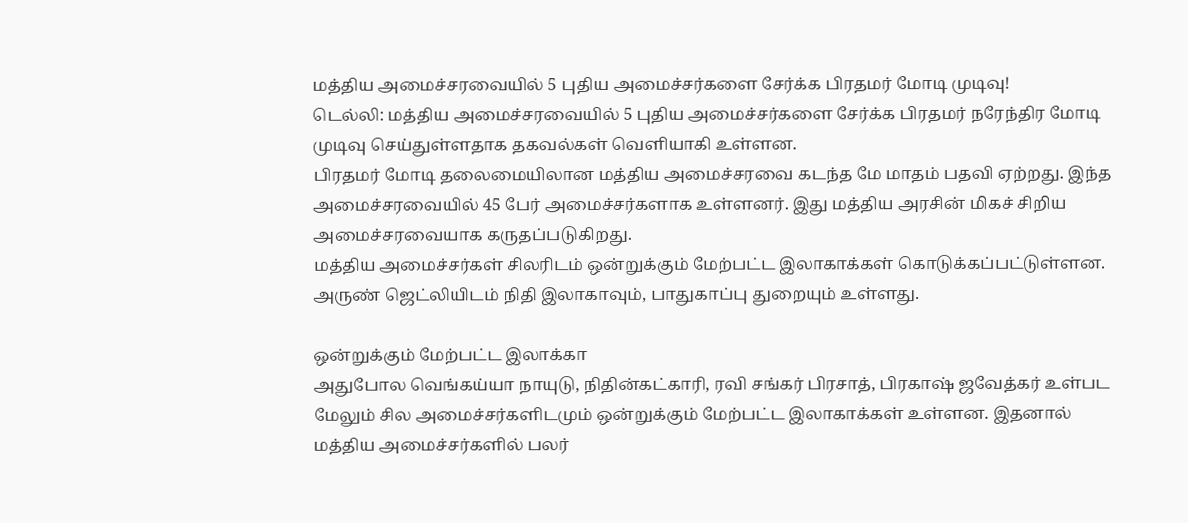மத்திய அமைச்சரவையில் 5 புதிய அமைச்சர்களை சேர்க்க பிரதமர் மோடி முடிவு!
டெல்லி: மத்திய அமைச்சரவையில் 5 புதிய அமைச்சர்களை சேர்க்க பிரதமர் நரேந்திர மோடி முடிவு செய்துள்ளதாக தகவல்கள் வெளியாகி உள்ளன.
பிரதமர் மோடி தலைமையிலான மத்திய அமைச்சரவை கடந்த மே மாதம் பதவி ஏற்றது. இந்த அமைச்சரவையில் 45 பேர் அமைச்சர்களாக உள்ளனர். இது மத்திய அரசின் மிகச் சிறிய அமைச்சரவையாக கருதப்படுகிறது.
மத்திய அமைச்சர்கள் சிலரிடம் ஒன்றுக்கும் மேற்பட்ட இலாகாக்கள் கொடுக்கப்பட்டுள்ளன. அருண் ஜெட்லியிடம் நிதி இலாகாவும், பாதுகாப்பு துறையும் உள்ளது.

ஒன்றுக்கும் மேற்பட்ட இலாக்கா
அதுபோல வெங்கய்யா நாயுடு, நிதின்கட்காரி, ரவி சங்கர் பிரசாத், பிரகாஷ் ஜவேத்கர் உள்பட மேலும் சில அமைச்சர்களிடமும் ஒன்றுக்கும் மேற்பட்ட இலாகாக்கள் உள்ளன. இதனால் மத்திய அமைச்சர்களில் பலர்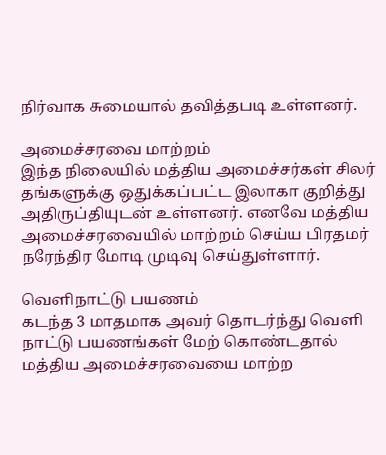நிர்வாக சுமையால் தவித்தபடி உள்ளனர்.

அமைச்சரவை மாற்றம்
இந்த நிலையில் மத்திய அமைச்சர்கள் சிலர் தங்களுக்கு ஒதுக்கப்பட்ட இலாகா குறித்து அதிருப்தியுடன் உள்ளனர். எனவே மத்திய அமைச்சரவையில் மாற்றம் செய்ய பிரதமர் நரேந்திர மோடி முடிவு செய்துள்ளார்.

வெளிநாட்டு பயணம்
கடந்த 3 மாதமாக அவர் தொடர்ந்து வெளி நாட்டு பயணங்கள் மேற் கொண்டதால் மத்திய அமைச்சரவையை மாற்ற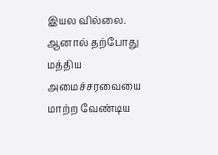இயல வில்லை. ஆனால் தற்போது மத்திய அமைச்சரவையை மாற்ற வேண்டிய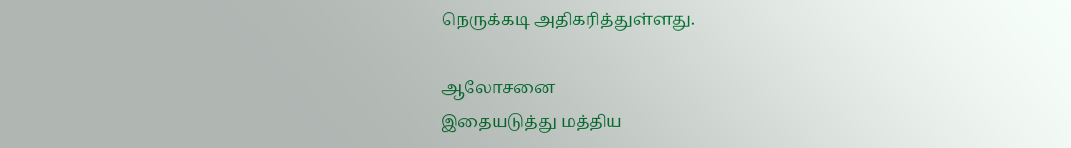நெருக்கடி அதிகரித்துள்ளது.

ஆலோசனை
இதையடுத்து மத்திய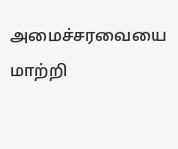அமைச்சரவையை மாற்றி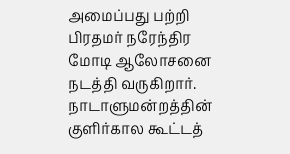அமைப்பது பற்றி பிரதமர் நரேந்திர மோடி ஆலோசனை நடத்தி வருகிறார். நாடாளுமன்றத்தின் குளிர்கால கூட்டத்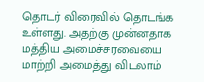தொடர் விரைவில் தொடங்க உள்ளது. அதற்கு முன்னதாக மத்திய அமைச்சரவையை மாற்றி அமைத்து விடலாம்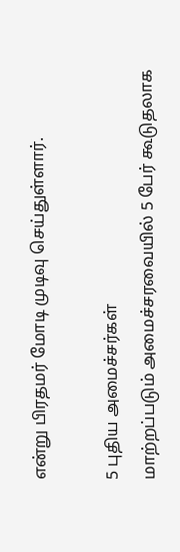என்று பிரதமர் மோடி முடிவு செய்துள்ளார்.

5 புதிய அமைச்சர்கள்
மாற்றப்படும் அமைச்சரவையில் 5 பேர் கூடுதலாக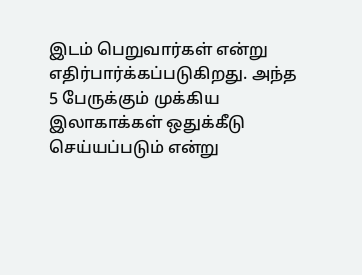இடம் பெறுவார்கள் என்று எதிர்பார்க்கப்படுகிறது. அந்த 5 பேருக்கும் முக்கிய இலாகாக்கள் ஒதுக்கீடு செய்யப்படும் என்று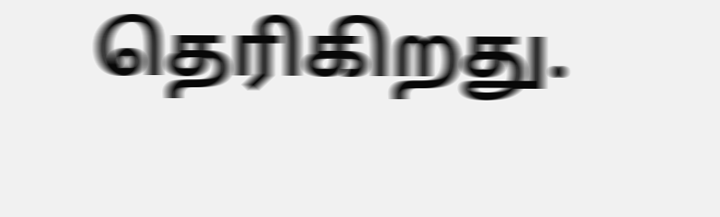தெரிகிறது.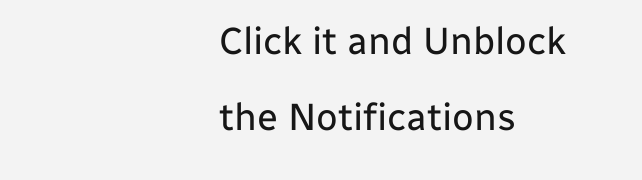Click it and Unblock the Notifications